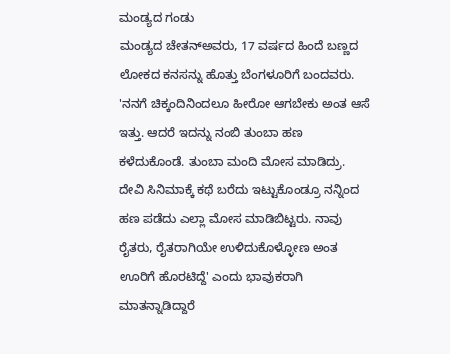ಮಂಡ್ಯದ ಗಂಡು
ಮಂಡ್ಯದ ಚೇತನ್ಅವರು, 17 ವರ್ಷದ ಹಿಂದೆ ಬಣ್ಣದ ಲೋಕದ ಕನಸನ್ನು ಹೊತ್ತು ಬೆಂಗಳೂರಿಗೆ ಬಂದವರು. 'ನನಗೆ ಚಿಕ್ಕಂದಿನಿಂದಲೂ ಹೀರೋ ಆಗಬೇಕು ಅಂತ ಆಸೆ ಇತ್ತು. ಆದರೆ ಇದನ್ನು ನಂಬಿ ತುಂಬಾ ಹಣ ಕಳೆದುಕೊಂಡೆ. ತುಂಬಾ ಮಂದಿ ಮೋಸ ಮಾಡಿದ್ರು. ದೇವಿ ಸಿನಿಮಾಕ್ಕೆ ಕಥೆ ಬರೆದು ಇಟ್ಟುಕೊಂಡ್ರೂ ನನ್ನಿಂದ ಹಣ ಪಡೆದು ಎಲ್ಲಾ ಮೋಸ ಮಾಡಿಬಿಟ್ಟರು. ನಾವು ರೈತರು, ರೈತರಾಗಿಯೇ ಉಳಿದುಕೊಳ್ಳೋಣ ಅಂತ ಊರಿಗೆ ಹೊರಟಿದ್ದೆ' ಎಂದು ಭಾವುಕರಾಗಿ ಮಾತನ್ನಾಡಿದ್ದಾರೆ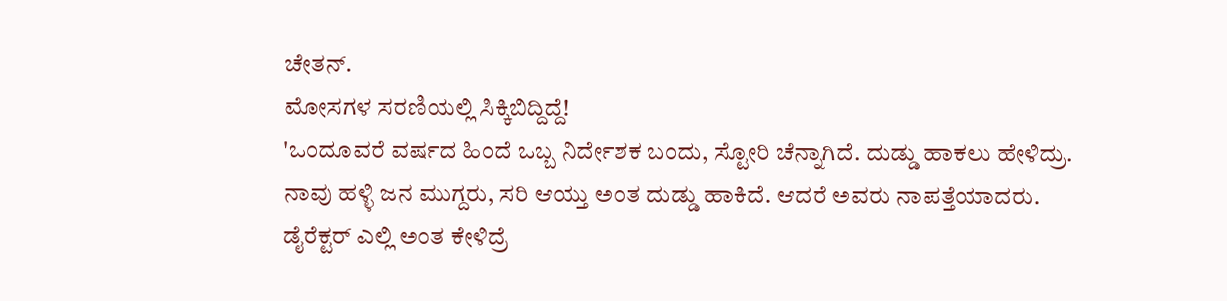ಚೇತನ್.
ಮೋಸಗಳ ಸರಣಿಯಲ್ಲಿ ಸಿಕ್ಕಿಬಿದ್ದಿದ್ದೆ!
'ಒಂದೂವರೆ ವರ್ಷದ ಹಿಂದೆ ಒಬ್ಬ ನಿರ್ದೇಶಕ ಬಂದು, ಸ್ಟೋರಿ ಚೆನ್ನಾಗಿದೆ. ದುಡ್ಡು ಹಾಕಲು ಹೇಳಿದ್ರು. ನಾವು ಹಳ್ಳಿ ಜನ ಮುಗ್ದರು, ಸರಿ ಆಯ್ತು ಅಂತ ದುಡ್ಡು ಹಾಕಿದೆ. ಆದರೆ ಅವರು ನಾಪತ್ತೆಯಾದರು. ಡೈರೆಕ್ಟರ್ ಎಲ್ಲಿ ಅಂತ ಕೇಳಿದ್ರೆ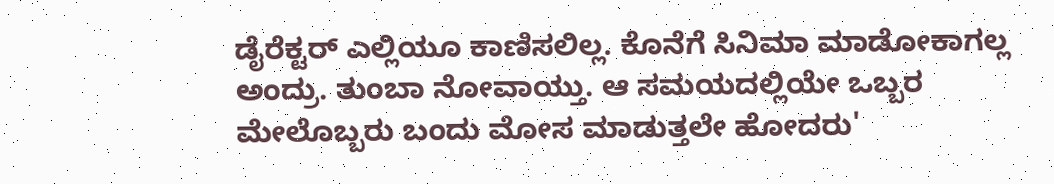ಡೈರೆಕ್ಟರ್ ಎಲ್ಲಿಯೂ ಕಾಣಿಸಲಿಲ್ಲ. ಕೊನೆಗೆ ಸಿನಿಮಾ ಮಾಡೋಕಾಗಲ್ಲ ಅಂದ್ರು. ತುಂಬಾ ನೋವಾಯ್ತು. ಆ ಸಮಯದಲ್ಲಿಯೇ ಒಬ್ಬರ ಮೇಲೊಬ್ಬರು ಬಂದು ಮೋಸ ಮಾಡುತ್ತಲೇ ಹೋದರು'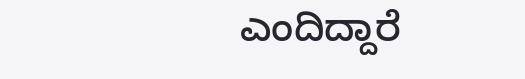ಎಂದಿದ್ದಾರೆ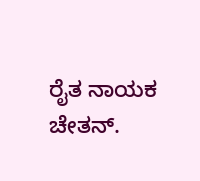ರೈತ ನಾಯಕ ಚೇತನ್.